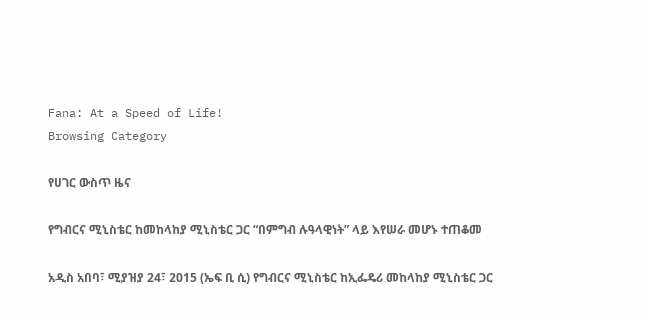Fana: At a Speed of Life!
Browsing Category

የሀገር ውስጥ ዜና

የግብርና ሚኒስቴር ከመከላከያ ሚኒስቴር ጋር “በምግብ ሉዓላዊነት” ላይ እየሠራ መሆኑ ተጠቆመ

አዲስ አበባ፣ ሚያዝያ 24፣ 2015 (ኤፍ ቢ ሲ) የግብርና ሚኒስቴር ከኢፌዴሪ መከላከያ ሚኒስቴር ጋር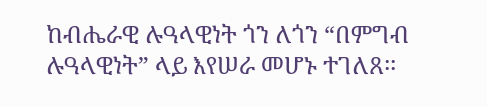ከብሔራዊ ሉዓላዊነት ጎን ለጎን “በምግብ ሉዓላዊነት” ላይ እየሠራ መሆኑ ተገለጸ፡፡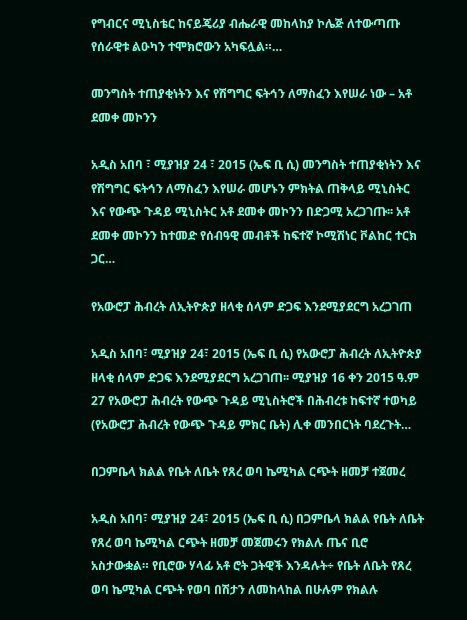የግብርና ሚኒስቴር ከናይጄሪያ ብሔራዊ መከላከያ ኮሌጅ ለተውጣጡ የሰራዊቱ ልዑካን ተሞክሮውን አካፍሏል።…

መንግስት ተጠያቂነትን እና የሽግግር ፍትኅን ለማስፈን እየሠራ ነው – አቶ ደመቀ መኮንን

አዲስ አበባ ፣ ሚያዝያ 24 ፣ 2015 (ኤፍ ቢ ሲ) መንግስት ተጠያቂነትን እና የሽግግር ፍትኅን ለማስፈን እየሠራ መሆኑን ምክትል ጠቅላይ ሚኒስትር እና የውጭ ጉዳይ ሚኒስትር አቶ ደመቀ መኮንን በድጋሚ አረጋገጡ፡፡ አቶ ደመቀ መኮንን ከተመድ የሰብዓዊ መብቶች ከፍተኛ ኮሚሽነር ቮልከር ተርክ ጋር…

የአውሮፓ ሕብረት ለኢትዮጵያ ዘላቂ ሰላም ድጋፍ እንደሚያደርግ አረጋገጠ

አዲስ አበባ፣ ሚያዝያ 24፣ 2015 (ኤፍ ቢ ሲ) የአውሮፓ ሕብረት ለኢትዮጵያ ዘላቂ ሰላም ድጋፍ እንደሚያደርግ አረጋገጠ፡፡ ሚያዝያ 16 ቀን 2015 ዓ.ም 27 የአውሮፓ ሕብረት የውጭ ጉዳይ ሚኒስትሮች በሕብረቱ ከፍተኛ ተወካይ (የአውሮፓ ሕብረት የውጭ ጉዳይ ምክር ቤት) ሊቀ መንበርነት ባደረጉት…

በጋምቤላ ክልል የቤት ለቤት የጸረ ወባ ኬሚካል ርጭት ዘመቻ ተጀመረ

አዲስ አበባ፣ ሚያዝያ 24፣ 2015 (ኤፍ ቢ ሲ) በጋምቤላ ክልል የቤት ለቤት የጸረ ወባ ኬሚካል ርጭት ዘመቻ መጀመሩን የክልሉ ጤና ቢሮ አስታውቋል። የቢሮው ሃላፊ አቶ ሮት ጋትዊች እንዳሉት÷ የቤት ለቤት የጸረ ወባ ኬሚካል ርጭት የወባ በሽታን ለመከላከል በሁሉም የክልሉ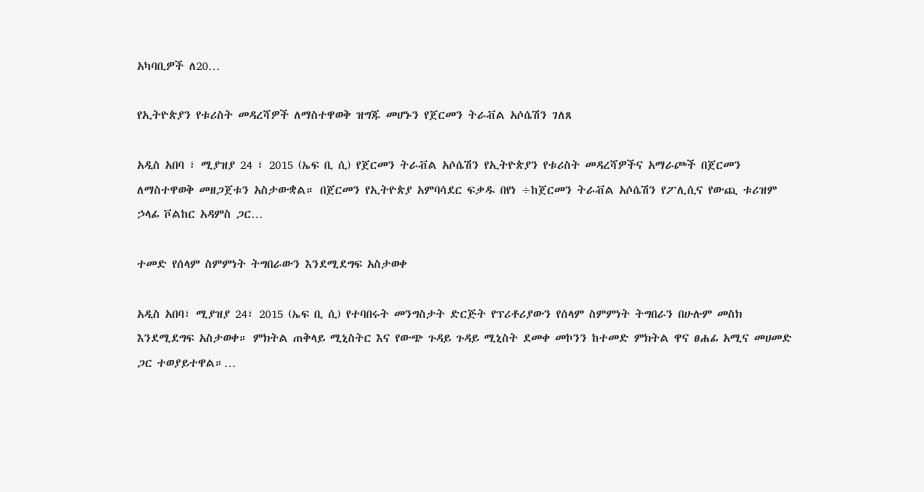አካባቢዎች ለ20…

የኢትዮጵያን የቱሪስት መዳረሻዎች ለማስተዋወቅ ዝግጁ መሆኑን የጀርመን ትራቭል አሶሴሽን ገለጸ

አዲስ አበባ ፣ ሚያዝያ 24 ፣ 2015 (ኤፍ ቢ ሲ) የጀርመን ትራቭል አሶሴሽን የኢትዮጵያን የቱሪስት መዳረሻዎችና አማራጮች በጀርመን ለማስተዋወቅ መዘጋጀቱን አስታውቋል። በጀርመን የኢትዮጵያ አምባሳደር ፍቃዱ በየነ ÷ከጀርመን ትራቭል አሶሴሽን የፖሊሲና የውጪ ቱሪዝም ኃላፊ ቮልከር አዳምስ ጋር…

ተመድ የሰላም ስምምነት ትግበራውን እንደሚደግፍ አስታወቀ

አዲስ አበባ፣ ሚያዝያ 24፣ 2015 (ኤፍ ቢ ሲ) የተባበሩት መንግስታት ድርጅት የፕሪቶሪያውን የሰላም ስምምነት ትግበራን በሁሉም መስክ እንደሚደግፍ አስታወቀ። ምክትል ጠቅላይ ሚኒስትር እና የውጭ ጉዳይ ጉዳይ ሚኒስት ደመቀ መኮንን ከተመድ ምክትል ዋና ፀሐፊ አሚና መሀመድ ጋር ተወያይተዋል።…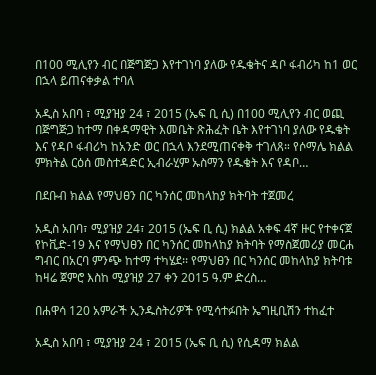በ100 ሚሊየን ብር በጅግጅጋ እየተገነባ ያለው የዱቄትና ዳቦ ፋብሪካ ከ1 ወር በኋላ ይጠናቀቃል ተባለ

አዲስ አበባ ፣ ሚያዝያ 24 ፣ 2015 (ኤፍ ቢ ሲ) በ100 ሚሊየን ብር ወጪ በጅግጅጋ ከተማ በቀዳማዊት እመቤት ጽሕፈት ቤት እየተገነባ ያለው የዱቄት እና የዳቦ ፋብሪካ ከአንድ ወር በኋላ እንደሚጠናቀቅ ተገለጸ። የሶማሌ ክልል ምክትል ርዕሰ መስተዳድር ኢብራሂም ኡስማን የዱቄት እና የዳቦ…

በደቡብ ክልል የማህፀን በር ካንሰር መከላከያ ክትባት ተጀመረ

አዲስ አበባ፣ ሚያዝያ 24፣ 2015 (ኤፍ ቢ ሲ) ክልል አቀፍ 4ኛ ዙር የተቀናጀ የኮቪድ-19 እና የማህፀን በር ካንሰር መከላከያ ክትባት የማስጀመሪያ መርሐ ግብር በአርባ ምንጭ ከተማ ተካሄደ፡፡ የማህፀን በር ካንሰር መከላከያ ክትባቱ ከዛሬ ጀምሮ እስከ ሚያዝያ 27 ቀን 2015 ዓ.ም ድረስ…

በሐዋሳ 120 አምራች ኢንዱስትሪዎች የሚሳተፉበት ኤግዚቢሽን ተከፈተ

አዲስ አበባ ፣ ሚያዝያ 24 ፣ 2015 (ኤፍ ቢ ሲ) የሲዳማ ክልል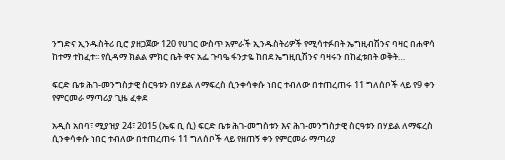ንግድና ኢንዱስትሪ ቢሮ ያዘጋጀው 120 የሀገር ውስጥ አምራች ኢንዱስትሪዎች የሚሳተፉበት ኤግዚብሽንና ባዛር በሐዋሳ ከተማ ተከፈተ፡፡ የሲዳማ ክልል ምክር ቤት ዋና አፌ ጉባዔ ፋንታዬ ከበደ ኤግዚቢሽንና ባዛሩን በከፈቱበት ወቅት…

ፍርድ ቤቱ ሕገ-መንግስታዊ ስርዓቱን በሃይል ለማፍረስ ሲንቀሳቀሱ ነበር ተብለው በተጠረጠሩ 11 ግለሰቦች ላይ የ9 ቀን የምርመራ ማጣሪያ ጊዜ ፈቀደ

አዲስ አበባ፣ ሚያዝያ 24፣ 2015 (ኤፍ ቢ ሲ) ፍርድ ቤቱ ሕገ-መግስቱን እና ሕገ-መንግስታዊ ስርዓቱን በሃይል ለማፍረስ ሲንቀሳቀሱ ነበር ተብለው በተጠረጠሩ 11 ግለሰቦች ላይ የዘጠኝ ቀን የምርመራ ማጣሪያ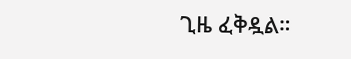ጊዜ ፈቅዷል።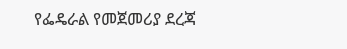የፌዴራል የመጀመሪያ ደረጃ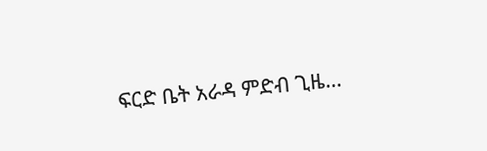ፍርድ ቤት አራዳ ምድብ ጊዜ…